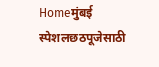Homeमुंबई स्पेशलछठपूजेसाठी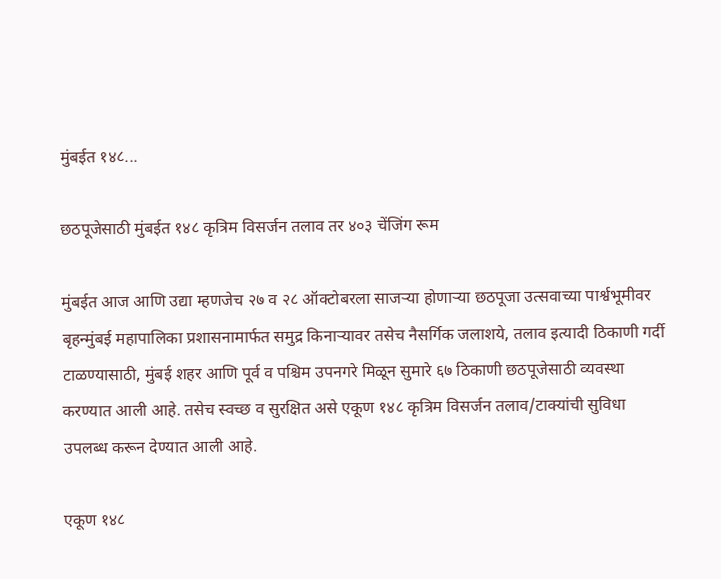मुंबईत १४८...

छठपूजेसाठी मुंबईत १४८ कृत्रिम विसर्जन तलाव तर ४०३ चेंजिंग रूम

मुंबईत आज आणि उद्या म्हणजेच २७ व २८ ऑक्टोबरला साजऱ्या होणाऱ्या छठपूजा उत्सवाच्या पार्श्वभूमीवर बृहन्मुंबई महापालिका प्रशासनामार्फत समुद्र किनाऱ्यावर तसेच नैसर्गिक जलाशये, तलाव इत्यादी ठिकाणी गर्दी टाळण्यासाठी, मुंबई शहर आणि पूर्व व पश्चिम उपनगरे मिळून सुमारे ६७ ठिकाणी छठपूजेसाठी व्यवस्था करण्यात आली आहे. तसेच स्वच्छ व सुरक्षित असे एकूण १४८ कृत्रिम विसर्जन तलाव/टाक्यांची सुविधा उपलब्ध करून देण्यात आली आहे.

एकूण १४८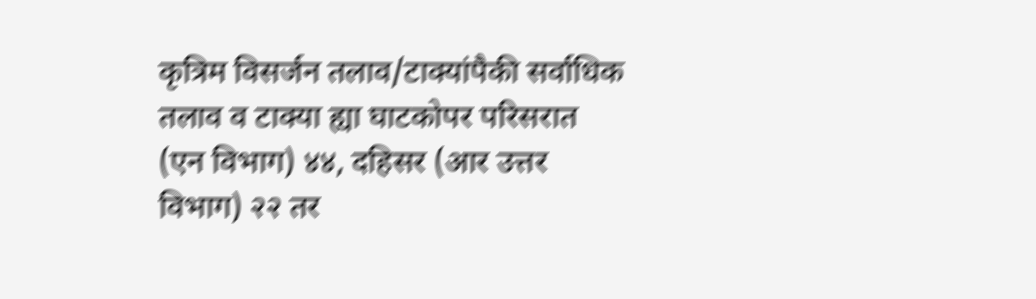कृत्रिम विसर्जन तलाव/टाक्यांपैकी सर्वाधिक तलाव व टाक्या ह्या घाटकोपर परिसरात (एन विभाग) ४४, दहिसर (आर उत्तर विभाग) २२ तर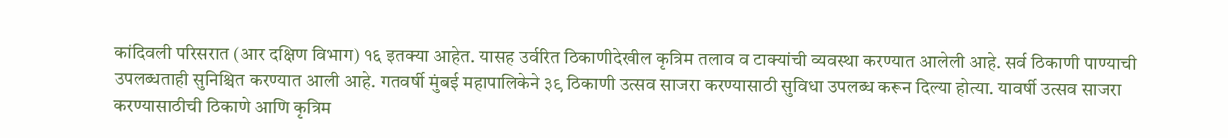कांदिवली परिसरात (आर दक्षिण विभाग) १६ इतक्या आहेत. यासह उर्वरित ठिकाणीदेखील कृत्रिम तलाव व टाक्यांची व्यवस्था करण्यात आलेली आहे. सर्व ठिकाणी पाण्याची उपलब्धताही सुनिश्चित करण्यात आली आहे. गतवर्षी मुंबई महापालिकेने ३९ ठिकाणी उत्सव साजरा करण्यासाठी सुविधा उपलब्ध करून दिल्या होत्या. यावर्षी उत्सव साजरा करण्यासाठीची ठिकाणे आणि कृत्रिम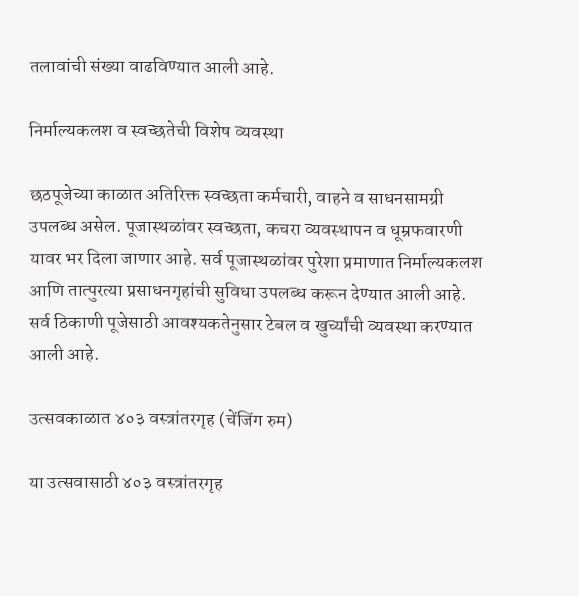तलावांची संख्या वाढविण्यात आली आहे.

निर्माल्यकलश व स्वच्छतेची विशेष व्यवस्था

छठपूजेच्या काळात अतिरिक्त स्वच्छता कर्मचारी, वाहने व साधनसामग्री उपलब्ध असेल. पूजास्थळांवर स्वच्छता, कचरा व्यवस्थापन व धूम्रफवारणी यावर भर दिला जाणार आहे. सर्व पूजास्थळांवर पुरेशा प्रमाणात निर्माल्यकलश आणि तात्पुरत्या प्रसाधनगृहांची सुविधा उपलब्ध करून देण्यात आली आहे. सर्व ठिकाणी पूजेसाठी आवश्यकतेनुसार टेबल व खुर्च्यांची व्यवस्था करण्यात आली आहे.

उत्सवकाळात ४०३ वस्त्रांतरगृह (चेंजिंग रुम)

या उत्सवासाठी ४०३ वस्त्रांतरगृह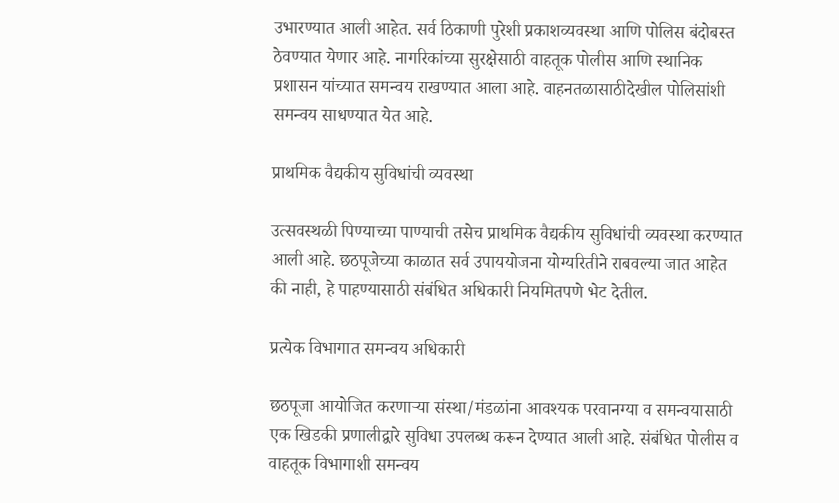उभारण्यात आली आहेत. सर्व ठिकाणी पुरेशी प्रकाशव्यवस्था आणि पोलिस बंदोबस्त ठेवण्यात येणार आहे. नागरिकांच्या सुरक्षेसाठी वाहतूक पोलीस आणि स्थानिक प्रशासन यांच्यात समन्वय राखण्यात आला आहे. वाहनतळासाठीदेखील पोलिसांशी समन्वय साधण्यात येत आहे.

प्राथमिक वैद्यकीय सुविधांची व्यवस्था

उत्सवस्थळी पिण्याच्या पाण्याची तसेच प्राथमिक वैद्यकीय सुविधांची व्यवस्था करण्यात आली आहे. छठपूजेच्या काळात सर्व उपाययोजना योग्यरितीने राबवल्या जात आहेत की नाही, हे पाहण्यासाठी संबंधित अधिकारी नियमितपणे भेट देतील.

प्रत्येक विभागात समन्वय अधिकारी

छठपूजा आयोजित करणाऱ्या संस्था/मंडळांना आवश्यक परवानग्या व समन्वयासाठी एक खिडकी प्रणालीद्वारे सुविधा उपलब्ध करून देण्यात आली आहे. संबंधित पोलीस व वाहतूक विभागाशी समन्वय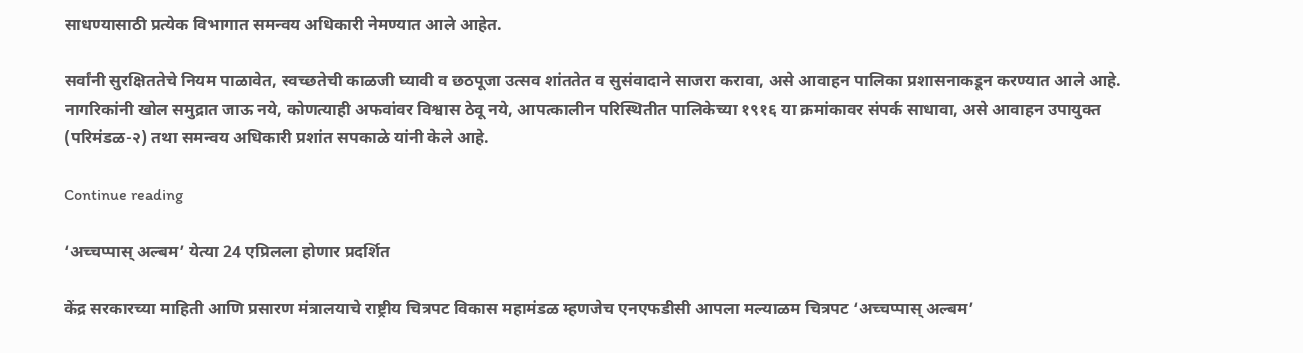साधण्यासाठी प्रत्येक विभागात समन्वय अधिकारी नेमण्यात आले आहेत.

सर्वांनी सुरक्षिततेचे नियम पाळावेत, स्वच्छतेची काळजी घ्यावी व छठपूजा उत्सव शांततेत व सुसंवादाने साजरा करावा, असे आवाहन पालिका प्रशासनाकडून करण्यात आले आहे. नागरिकांनी खोल समुद्रात जाऊ नये, कोणत्याही अफवांवर विश्वास ठेवू नये, आपत्कालीन परिस्थितीत पालिकेच्या १९१६ या क्रमांकावर संपर्क साधावा, असे आवाहन उपायुक्त (परिमंडळ-२) तथा समन्वय अधिकारी प्रशांत सपकाळे यांनी केले आहे.

Continue reading

‘अच्चप्पास् अल्बम’ येत्या 24 एप्रिलला होणार प्रदर्शित

केंद्र सरकारच्या माहिती आणि प्रसारण मंत्रालयाचे राष्ट्रीय चित्रपट विकास महामंडळ म्हणजेच एनएफडीसी आपला मल्याळम चित्रपट ‘अच्चप्पास् अल्बम’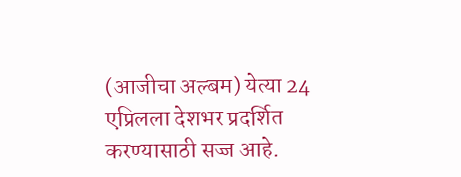(आजीचा अल्बम) येत्या 24 एप्रिलला देशभर प्रदर्शित करण्यासाठी सज्ज आहे.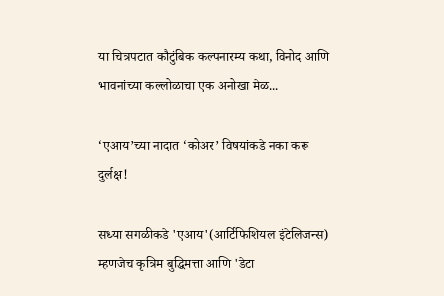या चित्रपटात कौटुंबिक कल्पनारम्य कथा, विनोद आणि भावनांच्या कल्लोळाचा एक अनोखा मेळ...

‘एआय’च्या नादात ‘कोअर’ विषयांकडे नका करू दुर्लक्ष!

सध्या सगळीकडे 'एआय'(आर्टिफिशियल इंटेलिजन्स) म्हणजेच कृत्रिम बुद्धिमत्ता आणि 'डेटा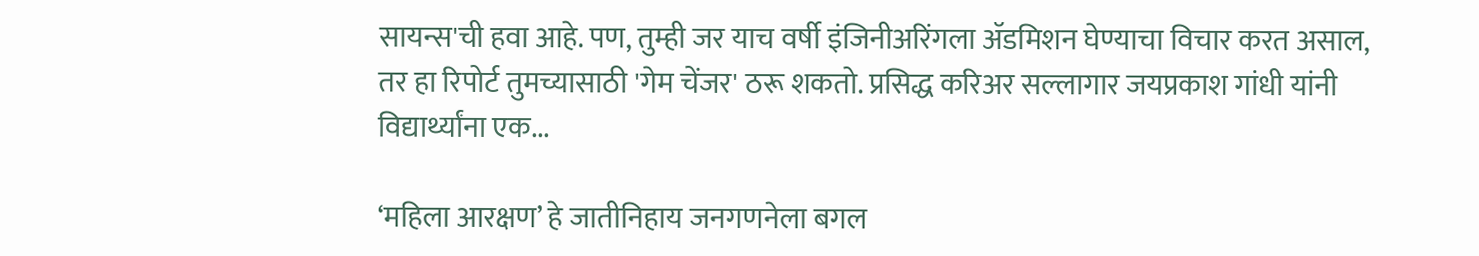सायन्स'ची हवा आहे. पण, तुम्ही जर याच वर्षी इंजिनीअरिंगला ॲडमिशन घेण्याचा विचार करत असाल, तर हा रिपोर्ट तुमच्यासाठी 'गेम चेंजर' ठरू शकतो. प्रसिद्ध करिअर सल्लागार जयप्रकाश गांधी यांनी विद्यार्थ्यांना एक...

‘महिला आरक्षण’ हे जातीनिहाय जनगणनेला बगल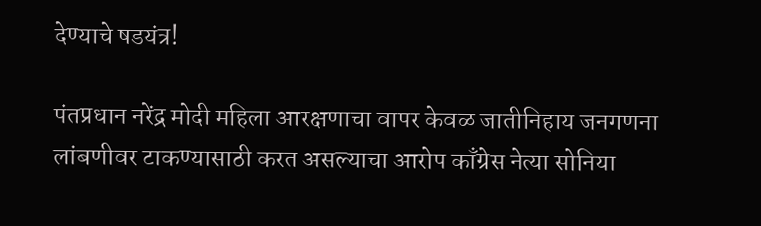देण्याचे षडयंत्र!

पंतप्रधान नरेंद्र मोदी महिला आरक्षणाचा वापर केवळ जातीनिहाय जनगणना लांबणीवर टाकण्यासाठी करत असल्याचा आरोप काँग्रेस नेत्या सोनिया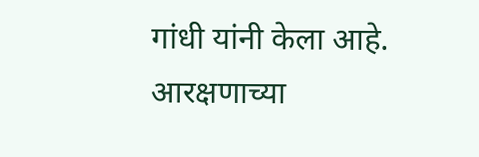गांधी यांनी केला आहे. आरक्षणाच्या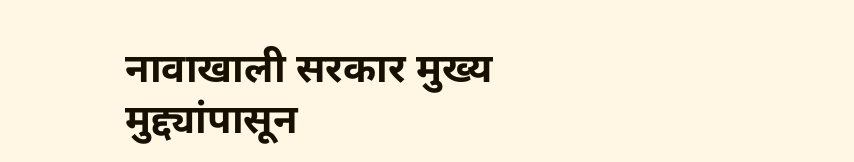नावाखाली सरकार मुख्य मुद्द्यांपासून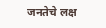जनतेचे लक्ष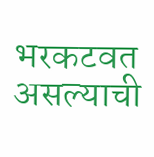भरकटवत असल्याची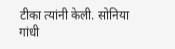टीका त्यांनी केली. सोनिया गांधी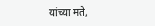यांच्या मते,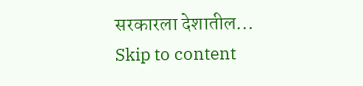सरकारला देशातील...
Skip to content